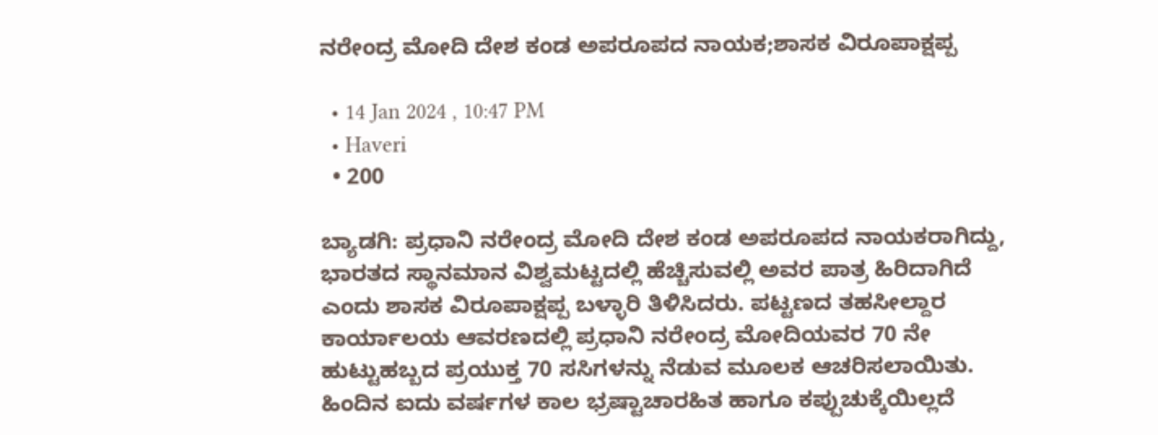ನರೇಂದ್ರ ಮೋದಿ ದೇಶ ಕಂಡ ಅಪರೂಪದ ನಾಯಕ;ಶಾಸಕ ವಿರೂಪಾಕ್ಷಪ್ಪ

  • 14 Jan 2024 , 10:47 PM
  • Haveri
  • 200

ಬ್ಯಾಡಗಿ: ಪ್ರಧಾನಿ ನರೇಂದ್ರ ಮೋದಿ ದೇಶ ಕಂಡ ಅಪರೂಪದ ನಾಯಕರಾಗಿದ್ದು, ಭಾರತದ ಸ್ಥಾನಮಾನ ವಿಶ್ವಮಟ್ಟದಲ್ಲಿ ಹೆಚ್ಚಿಸುವಲ್ಲಿ ಅವರ ಪಾತ್ರ ಹಿರಿದಾಗಿದೆ ಎಂದು ಶಾಸಕ ವಿರೂಪಾಕ್ಷಪ್ಪ ಬಳ್ಳಾರಿ ತಿಳಿಸಿದರು. ಪಟ್ಟಣದ ತಹಸೀಲ್ದಾರ ಕಾರ್ಯಾಲಯ ಆವರಣದಲ್ಲಿ ಪ್ರಧಾನಿ ನರೇಂದ್ರ ಮೋದಿಯವರ 70 ನೇ ಹುಟ್ಟುಹಬ್ಬದ ಪ್ರಯುಕ್ತ 70 ಸಸಿಗಳನ್ನು ನೆಡುವ ಮೂಲಕ ಆಚರಿಸಲಾಯಿತು. ಹಿಂದಿನ ಐದು ವರ್ಷಗಳ ಕಾಲ ಭ್ರಷ್ಟಾಚಾರಹಿತ ಹಾಗೂ ಕಪ್ಪುಚುಕ್ಕೆಯಿಲ್ಲದೆ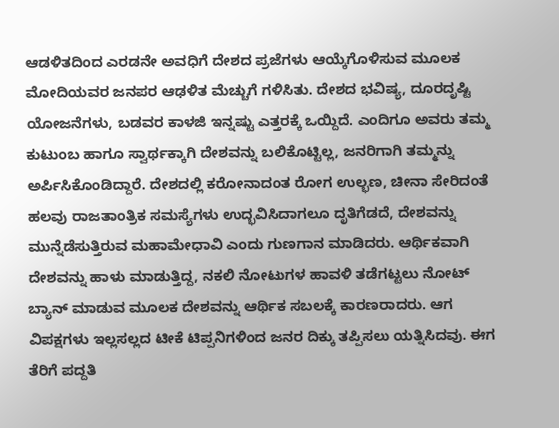ಆಡಳಿತದಿಂದ ಎರಡನೇ ಅವಧಿಗೆ ದೇಶದ ಪ್ರಜೆಗಳು ಆಯ್ಕೆಗೊಳಿಸುವ ಮೂಲಕ ಮೋದಿಯವರ ಜನಪರ ಆಢಳಿತ ಮೆಚ್ಚುಗೆ ಗಳಿಸಿತು. ದೇಶದ ಭವಿಷ್ಯ, ದೂರದೃಷ್ಟಿ ಯೋಜನೆಗಳು, ಬಡವರ ಕಾಳಜಿ ಇನ್ನಷ್ಟು ಎತ್ತರಕ್ಕೆ ಒಯ್ದಿದೆ. ಎಂದಿಗೂ ಅವರು ತಮ್ಮ ಕುಟುಂಬ ಹಾಗೂ ಸ್ವಾರ್ಥಕ್ಕಾಗಿ ದೇಶವನ್ನು ಬಲಿಕೊಟ್ಟಿಲ್ಲ, ಜನರಿಗಾಗಿ ತಮ್ಮನ್ನು ಅರ್ಪಿಸಿಕೊಂಡಿದ್ದಾರೆ. ದೇಶದಲ್ಲಿ ಕರೋನಾದಂತ ರೋಗ ಉಲ್ಭಣ, ಚೀನಾ ಸೇರಿದಂತೆ ಹಲವು ರಾಜತಾಂತ್ರಿಕ ಸಮಸ್ಯೆಗಳು ಉದ್ಭವಿಸಿದಾಗಲೂ ದೃತಿಗೆಡದೆ, ದೇಶವನ್ನು ಮುನ್ನೆಡೆಸುತ್ತಿರುವ ಮಹಾಮೇಧಾವಿ ಎಂದು ಗುಣಗಾನ ಮಾಡಿದರು. ಆರ್ಥಿಕವಾಗಿ ದೇಶವನ್ನು ಹಾಳು ಮಾಡುತ್ತಿದ್ದ, ನಕಲಿ ನೋಟುಗಳ ಹಾವಳಿ ತಡೆಗಟ್ಟಲು ನೋಟ್ ಬ್ಯಾನ್ ಮಾಡುವ ಮೂಲಕ ದೇಶವನ್ನು ಆರ್ಥಿಕ ಸಬಲಕ್ಕೆ ಕಾರಣರಾದರು. ಆಗ ವಿಪಕ್ಷಗಳು ಇಲ್ಲಸಲ್ಲದ ಟೀಕೆ ಟಿಪ್ಪನಿಗಳಿಂದ ಜನರ ದಿಕ್ಕು ತಪ್ಪಿಸಲು ಯತ್ನಿಸಿದವು. ಈಗ ತೆರಿಗೆ ಪದ್ದತಿ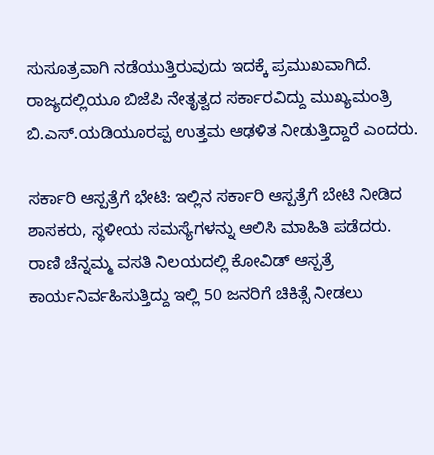ಸುಸೂತ್ರವಾಗಿ ನಡೆಯುತ್ತಿರುವುದು ಇದಕ್ಕೆ ಪ್ರಮುಖವಾಗಿದೆ. ರಾಜ್ಯದಲ್ಲಿಯೂ ಬಿಜೆಪಿ ನೇತೃತ್ವದ ಸರ್ಕಾರವಿದ್ದು ಮುಖ್ಯಮಂತ್ರಿ ಬಿ.ಎಸ್.ಯಡಿಯೂರಪ್ಪ ಉತ್ತಮ ಆಢಳಿತ ನೀಡುತ್ತಿದ್ದಾರೆ ಎಂದರು.

ಸರ್ಕಾರಿ ಆಸ್ಪತ್ರೆಗೆ ಭೇಟಿ: ಇಲ್ಲಿನ ಸರ್ಕಾರಿ ಆಸ್ಪತ್ರೆಗೆ ಬೇಟಿ ನೀಡಿದ ಶಾಸಕರು, ಸ್ಥಳೀಯ ಸಮಸ್ಯೆಗಳನ್ನು ಆಲಿಸಿ ಮಾಹಿತಿ ಪಡೆದರು. ರಾಣಿ ಚೆನ್ನಮ್ಮ ವಸತಿ ನಿಲಯದಲ್ಲಿ ಕೋವಿಡ್ ಆಸ್ಪತ್ರೆ ಕಾರ್ಯನಿರ್ವಹಿಸುತ್ತಿದ್ದು ಇಲ್ಲಿ 50 ಜನರಿಗೆ ಚಿಕಿತ್ಸೆ ನೀಡಲು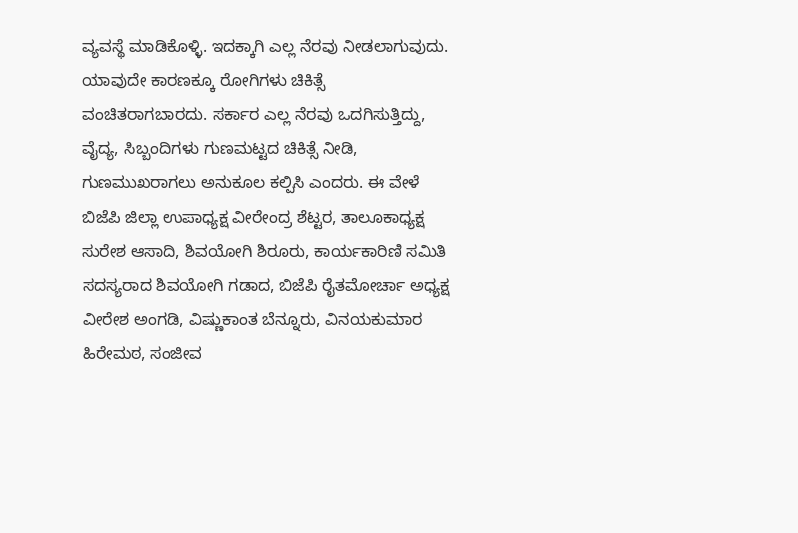ವ್ಯವಸ್ಥೆ ಮಾಡಿಕೊಳ್ಳಿ. ಇದಕ್ಕಾಗಿ ಎಲ್ಲ ನೆರವು ನೀಡಲಾಗುವುದು. ಯಾವುದೇ ಕಾರಣಕ್ಕೂ ರೋಗಿಗಳು ಚಿಕಿತ್ಸೆ ವಂಚಿತರಾಗಬಾರದು. ಸರ್ಕಾರ ಎಲ್ಲ ನೆರವು ಒದಗಿಸುತ್ತಿದ್ದು, ವೈದ್ಯ, ಸಿಬ್ಬಂದಿಗಳು ಗುಣಮಟ್ಟದ ಚಿಕಿತ್ಸೆ ನೀಡಿ, ಗುಣಮುಖರಾಗಲು ಅನುಕೂಲ ಕಲ್ಪಿಸಿ ಎಂದರು. ಈ ವೇಳೆ ಬಿಜೆಪಿ ಜಿಲ್ಲಾ ಉಪಾಧ್ಯಕ್ಷ ವೀರೇಂದ್ರ ಶೆಟ್ಟರ, ತಾಲೂಕಾಧ್ಯಕ್ಷ ಸುರೇಶ ಆಸಾದಿ, ಶಿವಯೋಗಿ ಶಿರೂರು, ಕಾರ್ಯಕಾರಿಣಿ ಸಮಿತಿ ಸದಸ್ಯರಾದ ಶಿವಯೋಗಿ ಗಡಾದ, ಬಿಜೆಪಿ ರೈತಮೋರ್ಚಾ ಅಧ್ಯಕ್ಷ ವೀರೇಶ ಅಂಗಡಿ, ವಿಷ್ಣುಕಾಂತ ಬೆನ್ನೂರು, ವಿನಯಕುಮಾರ ಹಿರೇಮಠ, ಸಂಜೀವ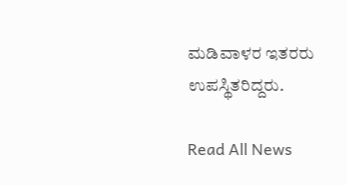ಮಡಿವಾಳರ ಇತರರು ಉಪಸ್ಥಿತರಿದ್ದರು.

Read All News